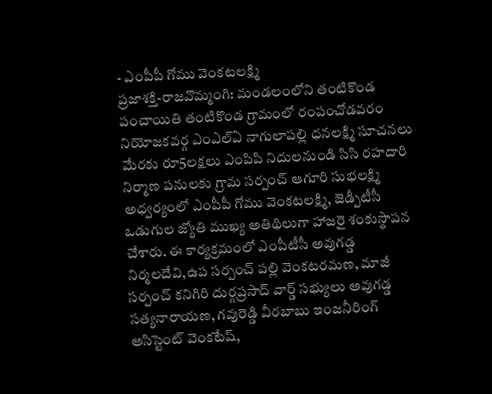- ఎంపీపీ గోము వెంకటలక్ష్మి
ప్రజాశక్తి-రాజవొమ్మంగి: మండలంలోని తంటికొండ పంచాయితి తంటికొండ గ్రామంలో రంపంచోడవరం నియోజకవర్గ ఎంఎల్ఏ నాగులాపల్లి ధనలక్ష్మి సూచనలు మేరకు రూ5లక్షలు ఎంపిపి నిదులనుండి సిసి రహదారి నిర్మాణ పనులకు గ్రామ సర్పంచ్ ఆగూరి సుభలక్ష్మి అధ్వర్యంలో ఎంపీపీ గోము వెంకటలక్ష్మి, జెడ్పీటీసీ ఒడుగుల జ్యోతి ముఖ్య అతిథిలుగా హాజరై శంకుస్థాపన చేశారు. ఈ కార్యక్రమంలో ఎంపీటీసీ అవుగడ్డ నిర్మలదేవి,ఉప సర్పంచ్ పల్లి వెంకటరమణ, మాజీ సర్పంచ్ కనిగిరి దుర్గప్రసాద్ వార్డ్ సభ్యులు అవుగడ్డ సత్యనారాయణ, గవురెడ్డి వీరబాబు ఇంజనీరింగ్ అసిస్టెంట్ వెంకటేష్,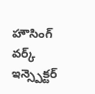హౌసింగ్ వర్క్ ఇన్స్పెక్టర్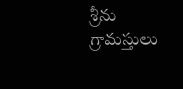శ్రీను గ్రామస్తులు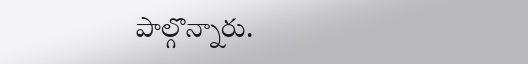పాల్గొన్నారు.